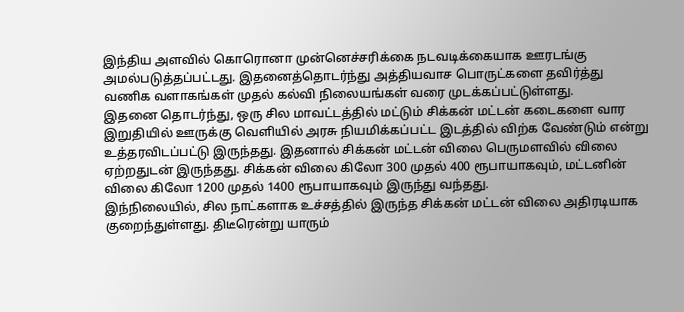இந்திய அளவில் கொரொனா முன்னெச்சரிக்கை நடவடிக்கையாக ஊரடங்கு அமல்படுத்தப்பட்டது. இதனைத்தொடர்ந்து அத்தியவாச பொருட்களை தவிர்த்து வணிக வளாகங்கள் முதல் கல்வி நிலையங்கள் வரை முடக்கப்பட்டுள்ளது.
இதனை தொடர்ந்து, ஒரு சில மாவட்டத்தில் மட்டும் சிக்கன் மட்டன் கடைகளை வார இறுதியில் ஊருக்கு வெளியில் அரசு நியமிக்கப்பட்ட இடத்தில் விற்க வேண்டும் என்று உத்தரவிடப்பட்டு இருந்தது. இதனால் சிக்கன் மட்டன் விலை பெருமளவில் விலை ஏற்றதுடன் இருந்தது. சிக்கன் விலை கிலோ 300 முதல் 400 ரூபாயாகவும், மட்டனின் விலை கிலோ 1200 முதல் 1400 ரூபாயாகவும் இருந்து வந்தது.
இந்நிலையில், சில நாட்களாக உச்சத்தில் இருந்த சிக்கன் மட்டன் விலை அதிரடியாக குறைந்துள்ளது. திடீரென்று யாரும்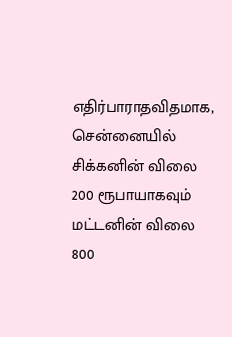எதிர்பாராதவிதமாக, சென்னையில் சிக்கனின் விலை 200 ரூபாயாகவும் மட்டனின் விலை 800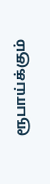ரூபாய்க்கும்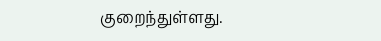குறைந்துள்ளது.